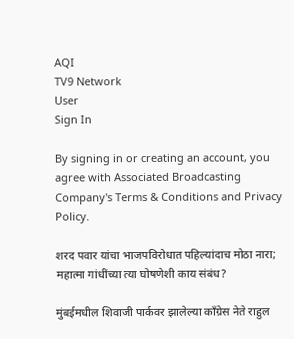AQI
TV9 Network
User
Sign In

By signing in or creating an account, you agree with Associated Broadcasting Company's Terms & Conditions and Privacy Policy.

शरद पवार यांचा भाजपविरोधात पहिल्यांदाच मोठा नारा; महात्मा गांधींच्या त्या घोषणेशी काय संबंध?

मुंबईमधील शिवाजी पार्कवर झालेल्या काँग्रेस नेते राहुल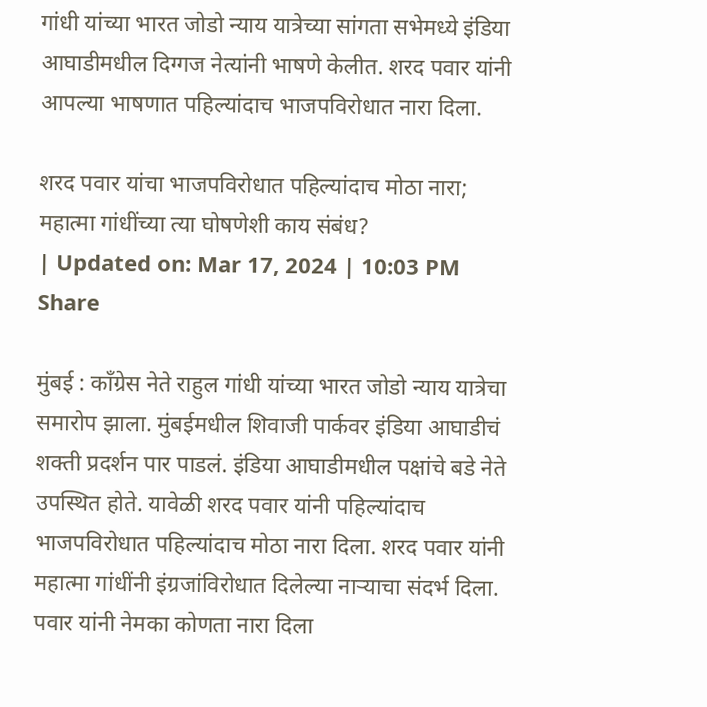गांधी यांच्या भारत जोडो न्याय यात्रेच्या सांगता सभेमध्ये इंडिया आघाडीमधील दिग्गज नेत्यांनी भाषणे केलीत. शरद पवार यांनी आपल्या भाषणात पहिल्यांदाच भाजपविरोधात नारा दिला.

शरद पवार यांचा भाजपविरोधात पहिल्यांदाच मोठा नारा; महात्मा गांधींच्या त्या घोषणेशी काय संबंध?
| Updated on: Mar 17, 2024 | 10:03 PM
Share

मुंबई : काँग्रेस नेते राहुल गांधी यांच्या भारत जोडो न्याय यात्रेचा समारोप झाला. मुंबईमधील शिवाजी पार्कवर इंडिया आघाडीचं शक्ती प्रदर्शन पार पाडलं. इंडिया आघाडीमधील पक्षांचे बडे नेते उपस्थित होते. यावेळी शरद पवार यांनी पहिल्यांदाच भाजपविरोधात पहिल्यांदाच मोठा नारा दिला. शरद पवार यांनी महात्मा गांधींनी इंग्रजांविरोधात दिलेल्या नाऱ्याचा संदर्भ दिला. पवार यांनी नेमका कोणता नारा दिला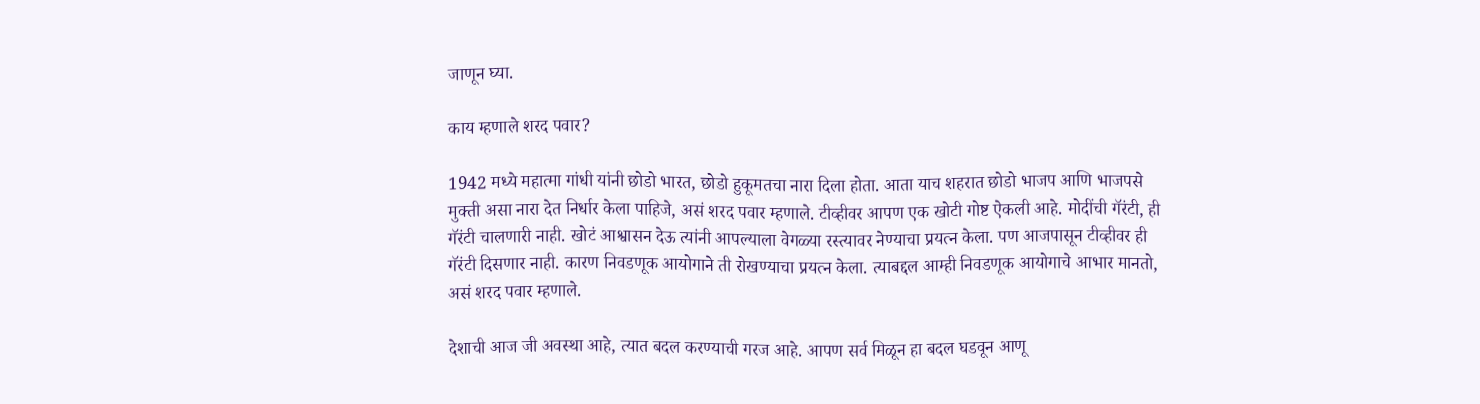जाणून घ्या.

काय म्हणाले शरद पवार?

1942 मध्ये महात्मा गांधी यांनी छोडो भारत, छोडो हुकूमतचा नारा दिला होता. आता याच शहरात छोडो भाजप आणि भाजपसे मुक्ती असा नारा देत निर्धार केला पाहिजे, असं शरद पवार म्हणाले. टीव्हीवर आपण एक खोटी गोष्ट ऐकली आहे. मोदींची गॅरंटी, ही गॅरंटी चालणारी नाही. खोटं आश्वासन देऊ त्यांनी आपल्याला वेगळ्या रस्त्यावर नेण्याचा प्रयत्न केला. पण आजपासून टीव्हीवर ही गॅरंटी दिसणार नाही. कारण निवडणूक आयोगाने ती रोखण्याचा प्रयत्न केला. त्याबद्दल आम्ही निवडणूक आयोगाचे आभार मानतो, असं शरद पवार म्हणाले.

देशाची आज जी अवस्था आहे, त्यात बदल करण्याची गरज आहे. आपण सर्व मिळून हा बदल घडवून आणू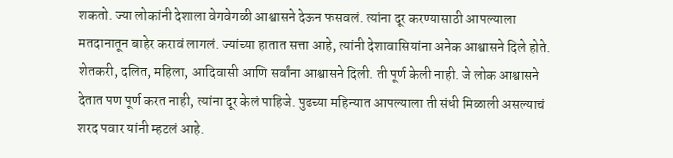शकतो. ज्या लोकांनी देशाला वेगवेगळी आश्वासने देऊन फसवलं. त्यांना दूर करण्यासाठी आपल्याला मतदानातून बाहेर करावं लागलं. ज्यांच्या हातात सत्ता आहे, त्यांनी देशावासियांना अनेक आश्वासने दिले होते. शेतकरी, दलित, महिला, आदिवासी आणि सर्वांना आश्वासने दिली. ती पूर्ण केली नाही. जे लोक आश्वासने देतात पण पूर्ण करत नाही, त्यांना दूर केलं पाहिजे. पुढच्या महिन्यात आपल्याला ती संधी मिळाली असल्याचं शरद पवार यांनी म्हटलं आहे.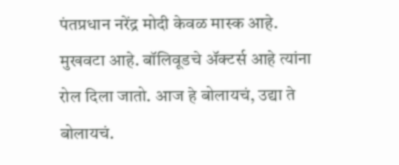पंतप्रधान नरेंद्र मोदी केवळ मास्क आहे. मुखवटा आहे. बॉलिवूडचे ॲक्टर्स आहे त्यांना रोल दिला जातो. आज हे बोलायचं, उद्या ते बोलायचं.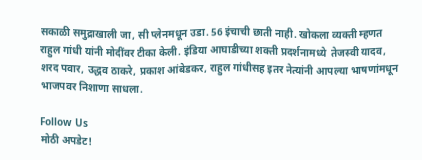सकाळी समुद्राखाली जा, सी प्लेनमधून उडा. 56 इंचाची छाती नाही. खोकला व्यक्ती म्हणत राहुल गांधी यांनी मोदींवर टीका केली. इंडिया आघाडीच्या शक्ती प्रदर्शनामध्ये  तेजस्वी यादव, शरद पवार, उद्धव ठाकरे, प्रकाश आंबेडकर, राहुल गांधीसह इतर नेत्यांनी आपल्या भाषणांमधून भाजपवर निशाणा साधला.

Follow Us
मोठी अपडेट!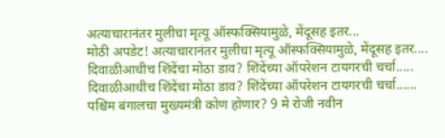अत्याचारानंतर मुलीचा मृत्यू ऑस्फक्सियामुळे, मेंदूसह इतर...
मोठी अपडेट! अत्याचारानंतर मुलीचा मृत्यू ऑस्फक्सियामुळे, मेंदूसह इतर....
दिवाळीआधीच शिंदेंचा मोठा डाव? शिंदेंच्या ऑपरेशन टायगरची चर्चा.....
दिवाळीआधीच शिंदेंचा मोठा डाव? शिंदेंच्या ऑपरेशन टायगरची चर्चा......
पश्चिम बंगालचा मुख्यमंत्री कोण होणार? 9 मे रोजी नवीन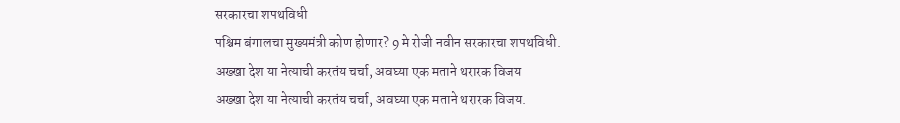सरकारचा शपथविधी
पश्चिम बंगालचा मुख्यमंत्री कोण होणार? 9 मे रोजी नवीन सरकारचा शपथविधी.
अख्खा देश या नेत्याची करतंय चर्चा, अवघ्या एक मताने थरारक विजय
अख्खा देश या नेत्याची करतंय चर्चा, अवघ्या एक मताने थरारक विजय.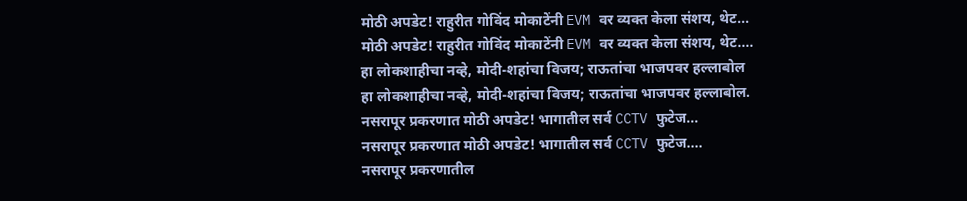मोठी अपडेट! राहुरीत गोविंद मोकाटेंनी EVM वर व्यक्त केला संशय, थेट...
मोठी अपडेट! राहुरीत गोविंद मोकाटेंनी EVM वर व्यक्त केला संशय, थेट....
हा लोकशाहीचा नव्हे, मोदी-शहांचा विजय; राऊतांचा भाजपवर हल्लाबोल
हा लोकशाहीचा नव्हे, मोदी-शहांचा विजय; राऊतांचा भाजपवर हल्लाबोल.
नसरापूर प्रकरणात मोठी अपडेट! भागातील सर्व CCTV फुटेज...
नसरापूर प्रकरणात मोठी अपडेट! भागातील सर्व CCTV फुटेज....
नसरापूर प्रकरणातील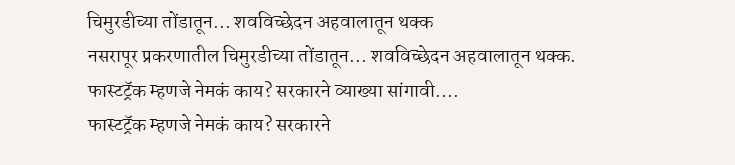चिमुरडीच्या तोंडातून... शवविच्छेदन अहवालातून थक्क
नसरापूर प्रकरणातील चिमुरडीच्या तोंडातून... शवविच्छेदन अहवालातून थक्क.
फास्टट्रॅक म्हणजे नेमकं काय? सरकारने व्याख्या सांगावी....
फास्टट्रॅक म्हणजे नेमकं काय? सरकारने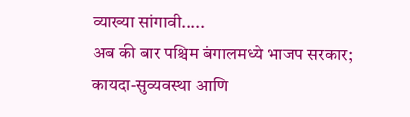व्याख्या सांगावी.....
अब की बार पश्चिम बंगालमध्ये भाजप सरकार; कायदा-सुव्यवस्था आणि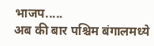भाजप.....
अब की बार पश्चिम बंगालमध्ये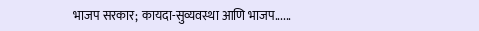भाजप सरकार; कायदा-सुव्यवस्था आणि भाजप......